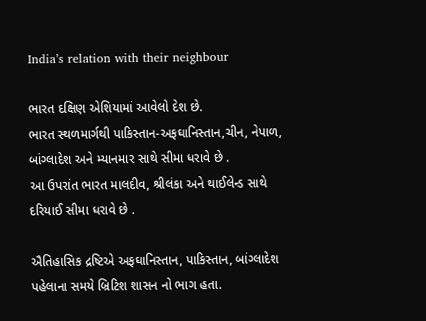India’s relation with their neighbour

ભારત દક્ષિણ એશિયામાં આવેલો દેશ છે.
ભારત સ્થળમાર્ગથી પાકિસ્તાન-અફઘાનિસ્તાન,ચીન, નેપાળ, બાંગ્લાદેશ અને મ્યાનમાર સાથે સીમા ધરાવે છે .
આ ઉપરાંત ભારત માલદીવ, શ્રીલંકા અને થાઈલેન્ડ સાથે દરિયાઈ સીમા ધરાવે છે .

ઐતિહાસિક દ્રષ્ટિએ અફઘાનિસ્તાન, પાકિસ્તાન, બાંગ્લાદેશ પહેલાના સમયે બ્રિટિશ શાસન નો ભાગ હતા.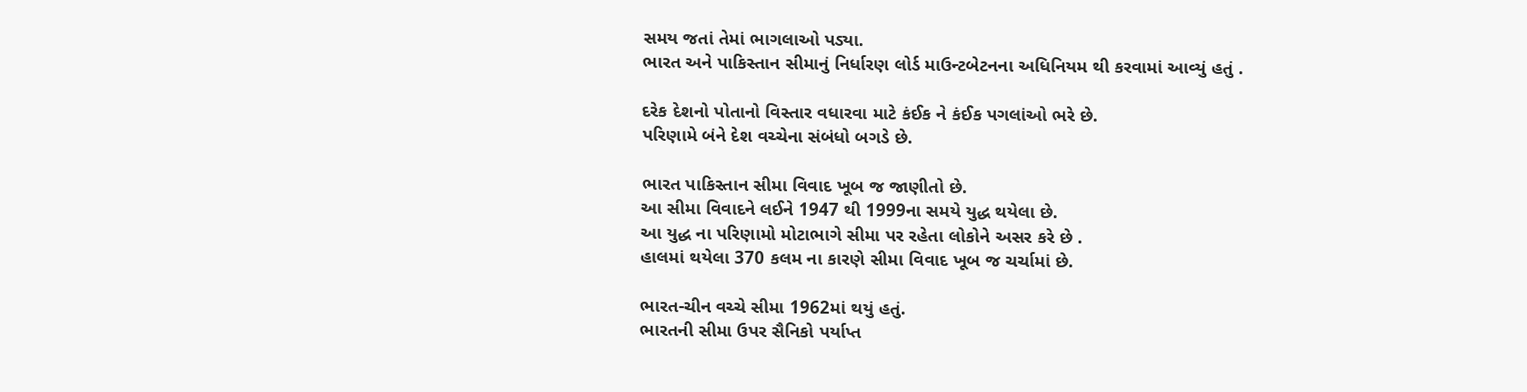સમય જતાં તેમાં ભાગલાઓ પડ્યા.
ભારત અને પાકિસ્તાન સીમાનું નિર્ધારણ લોર્ડ માઉન્ટબેટનના અધિનિયમ થી કરવામાં આવ્યું હતું .

દરેક દેશનો પોતાનો વિસ્તાર વધારવા માટે કંઈક ને કંઈક પગલાંઓ ભરે છે.
પરિણામે બંને દેશ વચ્ચેના સંબંધો બગડે છે.

ભારત પાકિસ્તાન સીમા વિવાદ ખૂબ જ જાણીતો છે.
આ સીમા વિવાદને લઈને 1947 થી 1999ના સમયે યુદ્ધ થયેલા છે.
આ યુદ્ધ ના પરિણામો મોટાભાગે સીમા પર રહેતા લોકોને અસર કરે છે .
હાલમાં થયેલા 370 કલમ ના કારણે સીમા વિવાદ ખૂબ જ ચર્ચામાં છે.

ભારત-ચીન વચ્ચે સીમા 1962માં થયું હતું.
ભારતની સીમા ઉપર સૈનિકો પર્યાપ્ત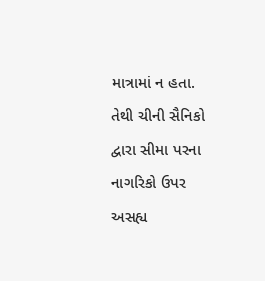માત્રામાં ન હતા.
તેથી ચીની સૈનિકો દ્વારા સીમા પરના નાગરિકો ઉપર અસહ્ય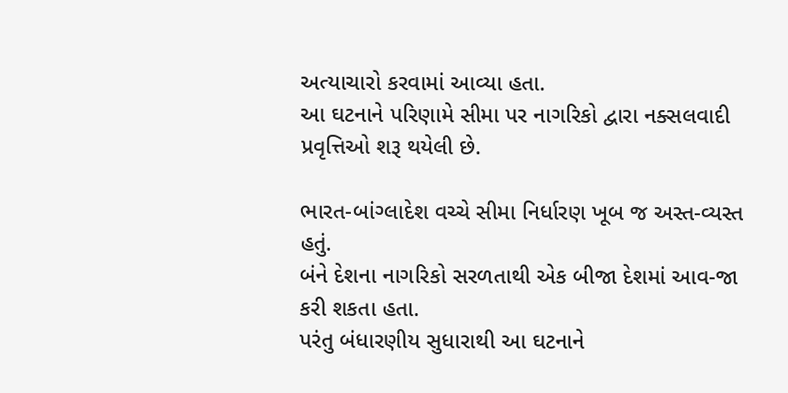અત્યાચારો કરવામાં આવ્યા હતા.
આ ઘટનાને પરિણામે સીમા પર નાગરિકો દ્વારા નક્સલવાદી પ્રવૃત્તિઓ શરૂ થયેલી છે.

ભારત-બાંગ્લાદેશ વચ્ચે સીમા નિર્ધારણ ખૂબ જ અસ્ત-વ્યસ્ત હતું.
બંને દેશના નાગરિકો સરળતાથી એક બીજા દેશમાં આવ-જા કરી શકતા હતા.
પરંતુ બંધારણીય સુધારાથી આ ઘટનાને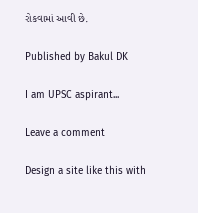રોકવામાં આવી છે.

Published by Bakul DK

I am UPSC aspirant...

Leave a comment

Design a site like this with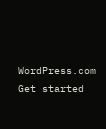WordPress.com
Get started